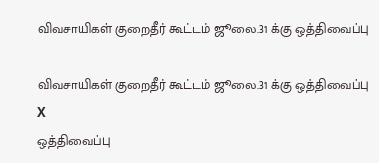விவசாயிகள் குறைதீர் கூட்டம் ஜூலை.31 க்கு ஒத்திவைப்பு

விவசாயிகள் குறைதீர் கூட்டம் ஜூலை.31 க்கு ஒத்திவைப்பு
X
ஒத்திவைப்பு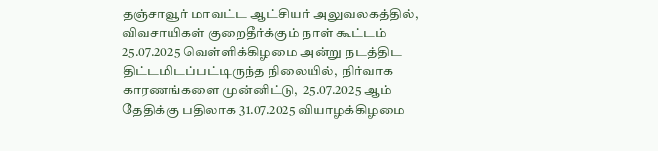தஞ்சாவூர் மாவட்ட ஆட்சியர் அலுவலகத்தில், விவசாயிகள் குறைதீர்க்கும் நாள் கூட்டம் 25.07.2025 வெள்ளிக்கிழமை அன்று நடத்திட திட்டமிடப்பட்டிருந்த நிலையில்,  நிர்வாக காரணங்களை முன்னிட்டு,  25.07.2025 ஆம் தேதிக்கு பதிலாக 31.07.2025 வியாழக்கிழமை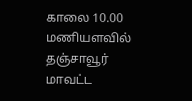காலை 10.00 மணியளவில் தஞ்சாவூர் மாவட்ட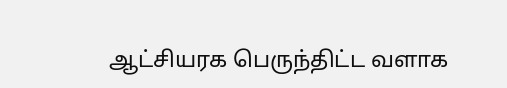ஆட்சியரக பெருந்திட்ட வளாக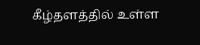கீழ்தளத்தில் உள்ள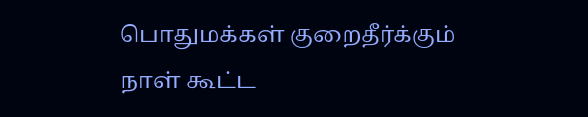பொதுமக்கள் குறைதீர்க்கும் நாள் கூட்ட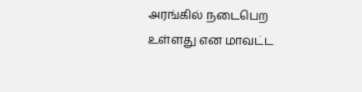அரங்கில் நடைபெற உள்ளது என மாவட்ட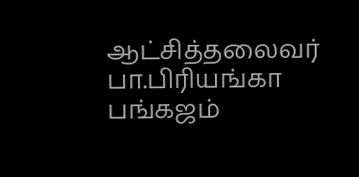ஆட்சித்தலைவர் பா.பிரியங்கா பங்கஜம்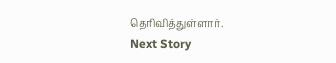தெரிவித்துள்ளார்.
Next Story